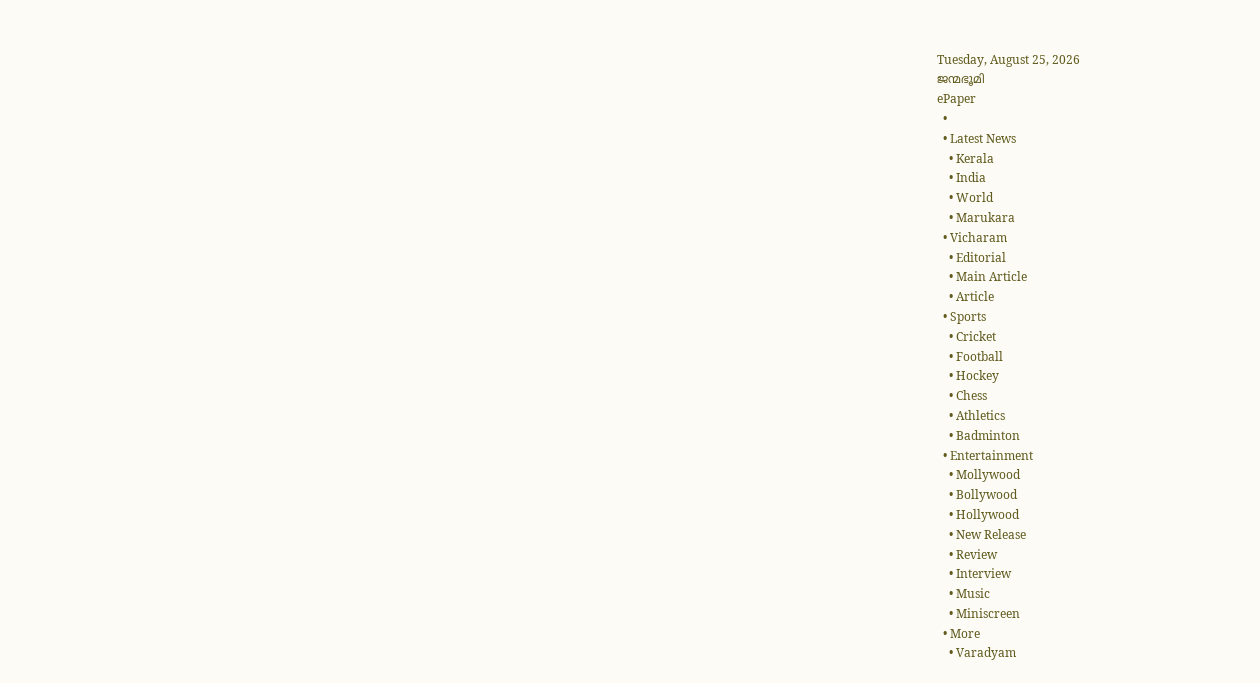Tuesday, August 25, 2026
ജന്മഭൂമി
ePaper
  •
  • Latest News
    • Kerala
    • India
    • World
    • Marukara
  • Vicharam
    • Editorial
    • Main Article
    • Article
  • Sports
    • Cricket
    • Football
    • Hockey
    • Chess
    • Athletics
    • Badminton
  • Entertainment
    • Mollywood
    • Bollywood
    • Hollywood
    • New Release
    • Review
    • Interview
    • Music
    • Miniscreen
  • More
    • Varadyam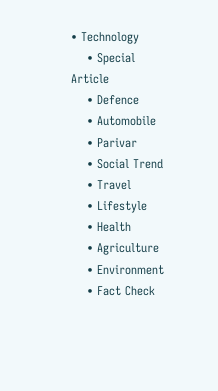• Technology
    • Special Article
    • Defence
    • Automobile
    • Parivar
    • Social Trend
    • Travel
    • Lifestyle
    • Health
    • Agriculture
    • Environment
    • Fact Check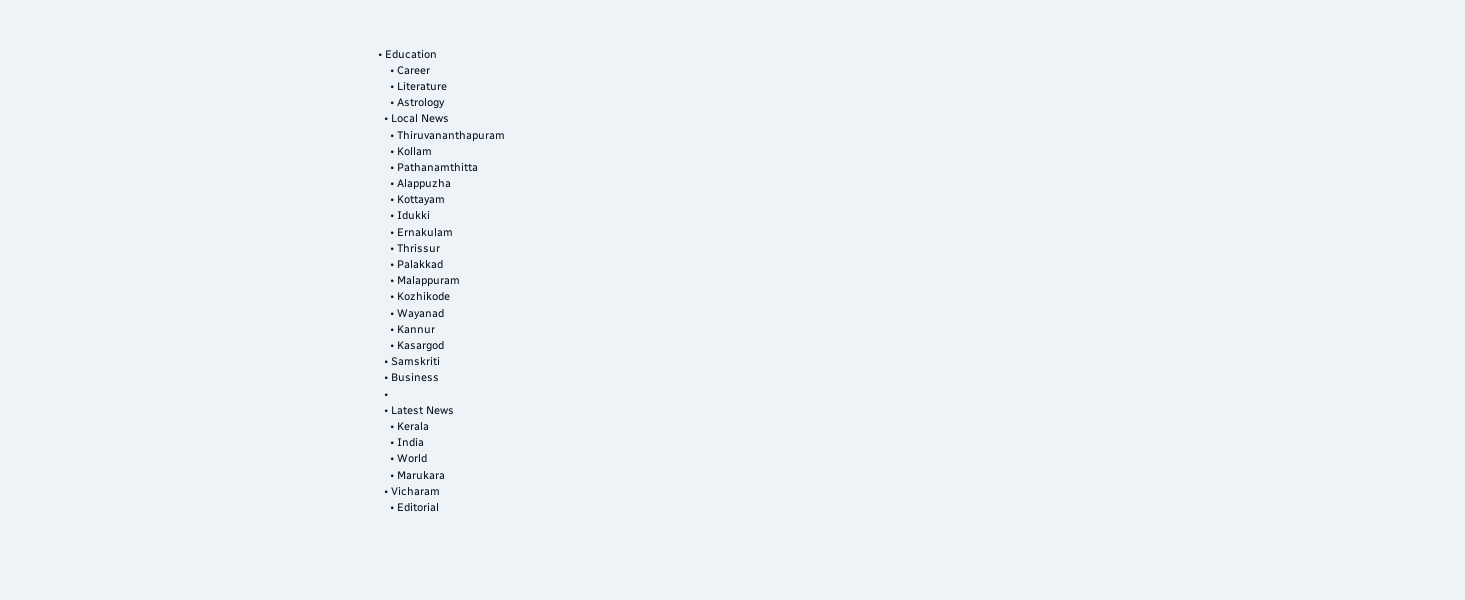• Education
    • Career
    • Literature
    • Astrology
  • Local News
    • Thiruvananthapuram
    • Kollam
    • Pathanamthitta
    • Alappuzha
    • Kottayam
    • Idukki
    • Ernakulam
    • Thrissur
    • Palakkad
    • Malappuram
    • Kozhikode
    • Wayanad
    • Kannur
    • Kasargod
  • Samskriti
  • Business
  •
  • Latest News
    • Kerala
    • India
    • World
    • Marukara
  • Vicharam
    • Editorial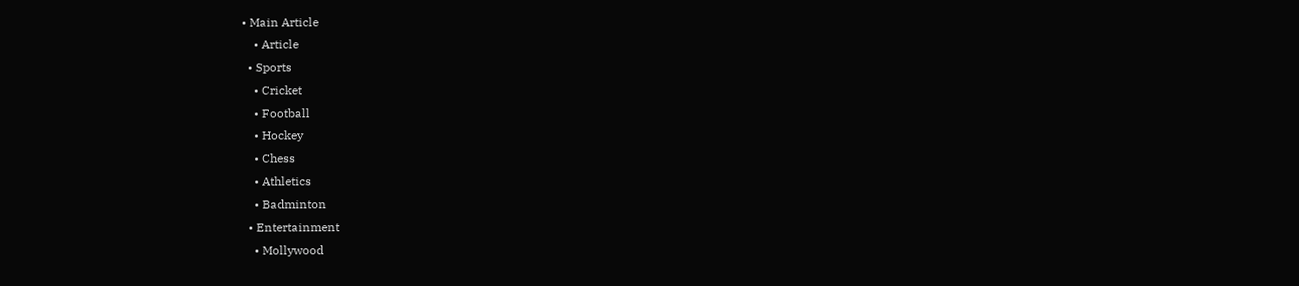• Main Article
    • Article
  • Sports
    • Cricket
    • Football
    • Hockey
    • Chess
    • Athletics
    • Badminton
  • Entertainment
    • Mollywood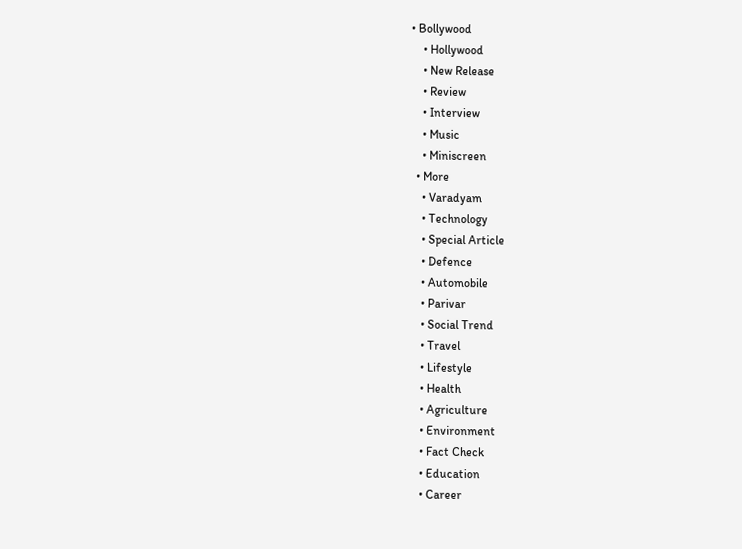• Bollywood
    • Hollywood
    • New Release
    • Review
    • Interview
    • Music
    • Miniscreen
  • More
    • Varadyam
    • Technology
    • Special Article
    • Defence
    • Automobile
    • Parivar
    • Social Trend
    • Travel
    • Lifestyle
    • Health
    • Agriculture
    • Environment
    • Fact Check
    • Education
    • Career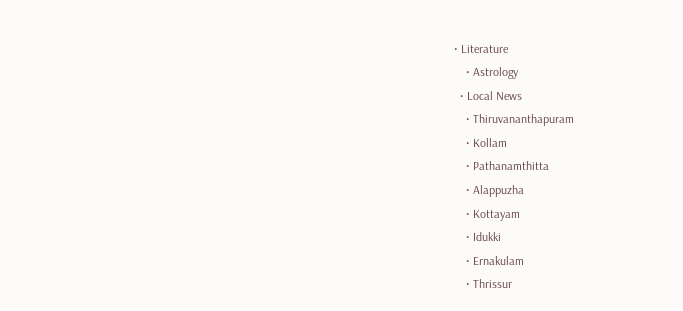• Literature
    • Astrology
  • Local News
    • Thiruvananthapuram
    • Kollam
    • Pathanamthitta
    • Alappuzha
    • Kottayam
    • Idukki
    • Ernakulam
    • Thrissur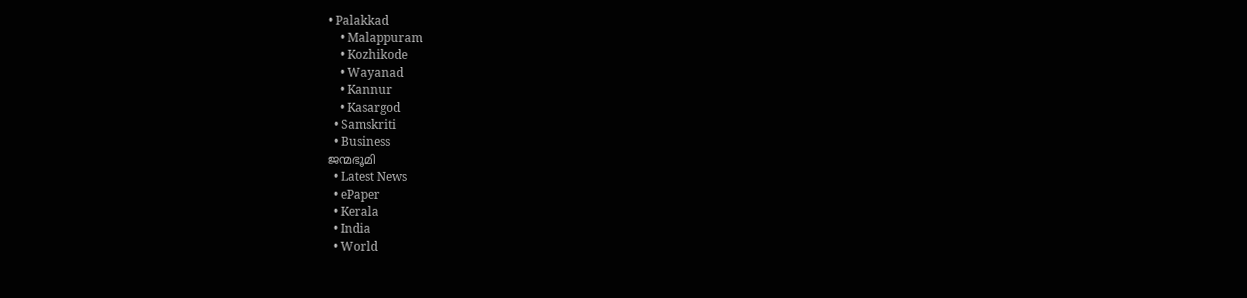• Palakkad
    • Malappuram
    • Kozhikode
    • Wayanad
    • Kannur
    • Kasargod
  • Samskriti
  • Business
ജന്മഭൂമി
  • Latest News
  • ePaper
  • Kerala
  • India
  • World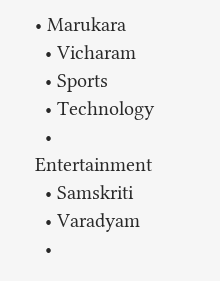• Marukara
  • Vicharam
  • Sports
  • Technology
  • Entertainment
  • Samskriti
  • Varadyam
  •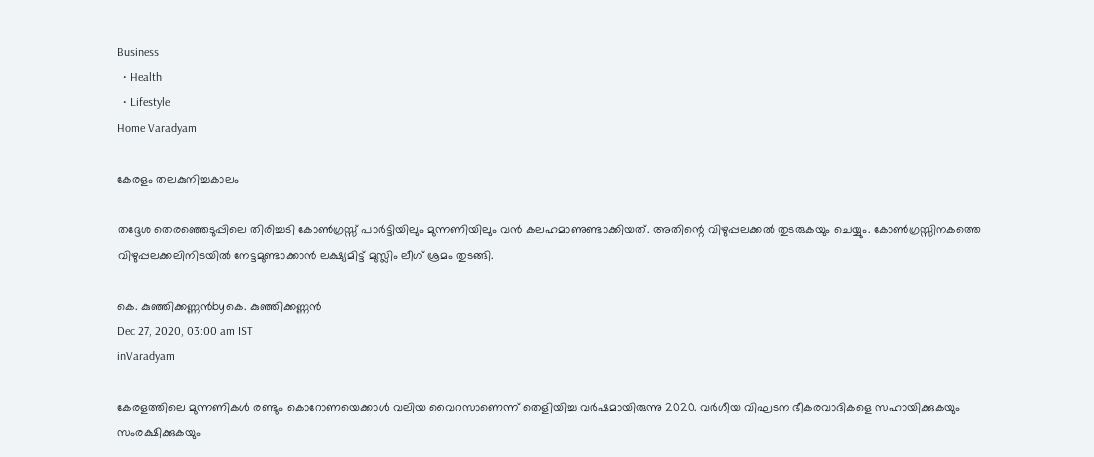Business
  • Health
  • Lifestyle
Home Varadyam

കേരളം തലകുനിച്ചകാലം

തദ്ദേശ തെരഞ്ഞെടുപ്പിലെ തിരിച്ചടി കോണ്‍ഗ്രസ്സ് പാര്‍ട്ടിയിലും മുന്നണിയിലും വന്‍ കലഹമാണുണ്ടാക്കിയത്. അതിന്റെ വിഴുപ്പലക്കല്‍ തുടരുകയും ചെയ്യും. കോണ്‍ഗ്രസ്സിനകത്തെ വിഴുപ്പലക്കലിനിടയില്‍ നേട്ടമുണ്ടാക്കാന്‍ ലക്ഷ്യമിട്ട് മുസ്ലിം ലീഗ് ശ്രമം തുടങ്ങി.

കെ. കുഞ്ഞിക്കണ്ണന്‍byകെ. കുഞ്ഞിക്കണ്ണന്‍
Dec 27, 2020, 03:00 am IST
inVaradyam

കേരളത്തിലെ മുന്നണികള്‍ രണ്ടും കൊറോണയെക്കാള്‍ വലിയ വൈറസാണെന്ന് തെളിയിച്ച വര്‍ഷമായിരുന്നു 2020. വര്‍ഗീയ വിഘടന ഭീകരവാദികളെ സഹായിക്കുകയും സംരക്ഷിക്കുകയും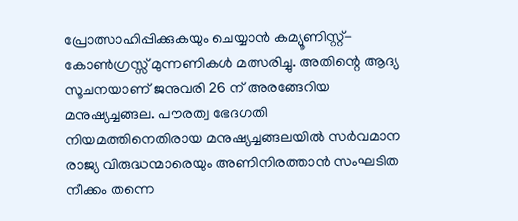പ്രോത്സാഹിപ്പിക്കുകയും ചെയ്യാന്‍ കമ്യൂണിസ്റ്റ്-കോണ്‍ഗ്രസ്സ് മുന്നണികള്‍ മത്സരിച്ചു. അതിന്റെ ആദ്യ സൂചനയാണ് ജനുവരി 26 ന് അരങ്ങേറിയ മനുഷ്യച്ചങ്ങല. പൗരത്വ ഭേദഗതി നിയമത്തിനെതിരായ മനുഷ്യച്ചങ്ങലയില്‍ സര്‍വമാന രാജ്യ വിരുദ്ധന്മാരെയും അണിനിരത്താന്‍ സംഘടിത നീക്കം തന്നെ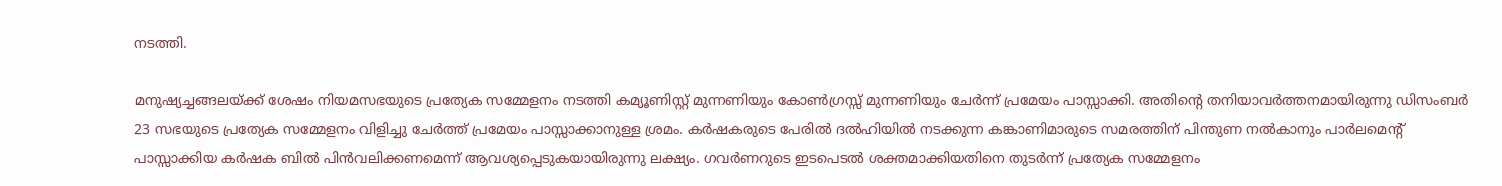നടത്തി.

മനുഷ്യച്ചങ്ങലയ്‌ക്ക് ശേഷം നിയമസഭയുടെ പ്രത്യേക സമ്മേളനം നടത്തി കമ്യൂണിസ്റ്റ് മുന്നണിയും കോണ്‍ഗ്രസ്സ് മുന്നണിയും ചേര്‍ന്ന് പ്രമേയം പാസ്സാക്കി. അതിന്റെ തനിയാവര്‍ത്തനമായിരുന്നു ഡിസംബര്‍ 23 സഭയുടെ പ്രത്യേക സമ്മേളനം വിളിച്ചു ചേര്‍ത്ത് പ്രമേയം പാസ്സാക്കാനുള്ള ശ്രമം. കര്‍ഷകരുടെ പേരില്‍ ദല്‍ഹിയില്‍ നടക്കുന്ന കങ്കാണിമാരുടെ സമരത്തിന് പിന്തുണ നല്‍കാനും പാര്‍ലമെന്റ് പാസ്സാക്കിയ കര്‍ഷക ബില്‍ പിന്‍വലിക്കണമെന്ന് ആവശ്യപ്പെടുകയായിരുന്നു ലക്ഷ്യം. ഗവര്‍ണറുടെ ഇടപെടല്‍ ശക്തമാക്കിയതിനെ തുടര്‍ന്ന് പ്രത്യേക സമ്മേളനം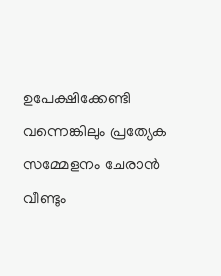ഉപേക്ഷിക്കേണ്ടി വന്നെങ്കിലും പ്രത്യേക സമ്മേളനം ചേരാന്‍ വീണ്ടും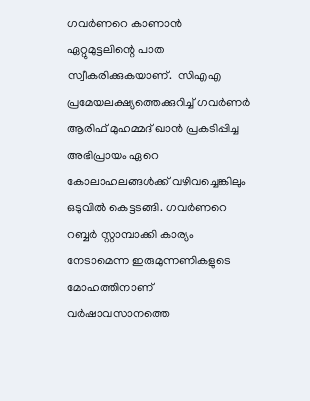ഗവര്‍ണറെ കാണാന്‍ ഏറ്റുമുട്ടലിന്റെ പാത സ്വീകരിക്കുകയാണ്.  സിഎഎ പ്രമേയലക്ഷ്യത്തെക്കുറിച്ച് ഗവര്‍ണര്‍ ആരിഫ് മുഹമ്മദ് ഖാന്‍ പ്രകടിപ്പിച്ച അഭിപ്രായം ഏറെ കോലാഹലങ്ങള്‍ക്ക് വഴിവച്ചെങ്കിലും ഒടുവില്‍ കെട്ടടങ്ങി. ഗവര്‍ണറെ റബ്ബര്‍ സ്റ്റാമ്പാക്കി കാര്യം നേടാമെന്ന ഇരുമുന്നണികളുടെ മോഹത്തിനാണ് വര്‍ഷാവസാനത്തെ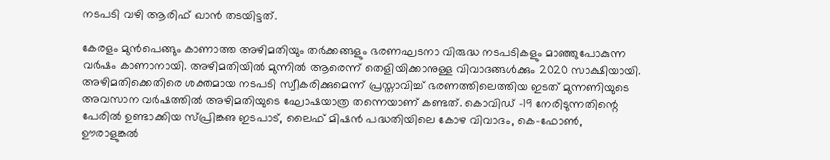നടപടി വഴി ആരിഫ് ഖാന്‍ തടയിട്ടത്.

കേരളം മുന്‍പെങ്ങും കാണാത്ത അഴിമതിയും തര്‍ക്കങ്ങളും ഭരണഘടനാ വിരുദ്ധ നടപടികളും മാഞ്ഞുപോകുന്ന വര്‍ഷം കാണാനായി. അഴിമതിയില്‍ മുന്നില്‍ ആരെന്ന് തെളിയിക്കാനുള്ള വിവാദങ്ങള്‍ക്കും 2020 സാക്ഷിയായി. അഴിമതിക്കെതിരെ ശക്തമായ നടപടി സ്വീകരിക്കുമെന്ന് പ്രസ്താവിച്ച് ഭരണത്തിലെത്തിയ ഇടത് മുന്നണിയുടെ അവസാന വര്‍ഷത്തില്‍ അഴിമതിയുടെ ഘോഷയാത്ര തന്നെയാണ് കണ്ടത്. കൊവിഡ് -19 നേരിടുന്നതിന്റെ പേരില്‍ ഉണ്ടാക്കിയ സ്പ്രിങ്കഌ ഇടപാട്, ലൈഫ് മിഷന്‍ പദ്ധതിയിലെ കോഴ വിവാദം, കെ-ഫോണ്‍, ഊരാളുങ്കല്‍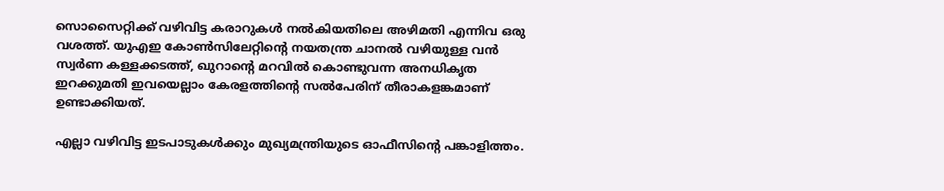സൊസൈറ്റിക്ക് വഴിവിട്ട കരാറുകള്‍ നല്‍കിയതിലെ അഴിമതി എന്നിവ ഒരു വശത്ത്. യുഎഇ കോണ്‍സിലേറ്റിന്റെ നയതന്ത്ര ചാനല്‍ വഴിയുള്ള വന്‍ സ്വര്‍ണ കള്ളക്കടത്ത്, ഖുറാന്റെ മറവില്‍ കൊണ്ടുവന്ന അനധികൃത ഇറക്കുമതി ഇവയെല്ലാം കേരളത്തിന്റെ സല്‍പേരിന് തീരാകളങ്കമാണ് ഉണ്ടാക്കിയത്.

എല്ലാ വഴിവിട്ട ഇടപാടുകള്‍ക്കും മുഖ്യമന്ത്രിയുടെ ഓഫീസിന്റെ പങ്കാളിത്തം.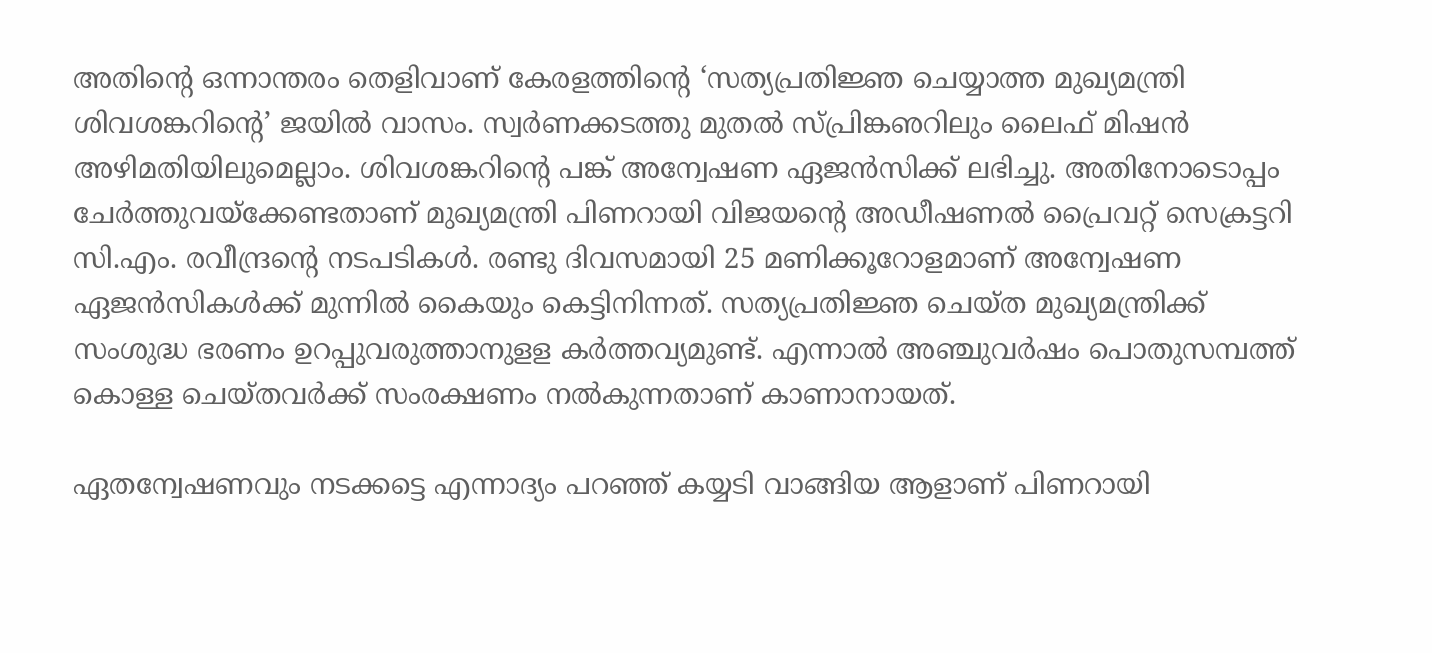അതിന്റെ ഒന്നാന്തരം തെളിവാണ് കേരളത്തിന്റെ ‘സത്യപ്രതിജ്ഞ ചെയ്യാത്ത മുഖ്യമന്ത്രി ശിവശങ്കറിന്റെ’ ജയില്‍ വാസം. സ്വര്‍ണക്കടത്തു മുതല്‍ സ്പ്രിങ്കഌറിലും ലൈഫ് മിഷന്‍ അഴിമതിയിലുമെല്ലാം. ശിവശങ്കറിന്റെ പങ്ക് അന്വേഷണ ഏജന്‍സിക്ക് ലഭിച്ചു. അതിനോടൊപ്പം ചേര്‍ത്തുവയ്‌ക്കേണ്ടതാണ് മുഖ്യമന്ത്രി പിണറായി വിജയന്റെ അഡീഷണല്‍ പ്രൈവറ്റ് സെക്രട്ടറി സി.എം. രവീന്ദ്രന്റെ നടപടികള്‍. രണ്ടു ദിവസമായി 25 മണിക്കൂറോളമാണ് അന്വേഷണ ഏജന്‍സികള്‍ക്ക് മുന്നില്‍ കൈയും കെട്ടിനിന്നത്. സത്യപ്രതിജ്ഞ ചെയ്ത മുഖ്യമന്ത്രിക്ക് സംശുദ്ധ ഭരണം ഉറപ്പുവരുത്താനുളള കര്‍ത്തവ്യമുണ്ട്. എന്നാല്‍ അഞ്ചുവര്‍ഷം പൊതുസമ്പത്ത് കൊള്ള ചെയ്തവര്‍ക്ക് സംരക്ഷണം നല്‍കുന്നതാണ് കാണാനായത്.

ഏതന്വേഷണവും നടക്കട്ടെ എന്നാദ്യം പറഞ്ഞ് കയ്യടി വാങ്ങിയ ആളാണ് പിണറായി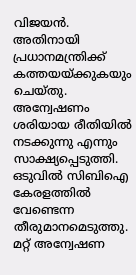വിജയന്‍. അതിനായി പ്രധാനമന്ത്രിക്ക് കത്തയയ്‌ക്കുകയും ചെയ്തു. അന്വേഷണം ശരിയായ രീതിയില്‍ നടക്കുന്നു എന്നും സാക്ഷ്യപ്പെടുത്തി. ഒടുവില്‍ സിബിഐ കേരളത്തില്‍ വേണ്ടെന്ന തീരുമാനമെടുത്തു.  മറ്റ് അന്വേഷണ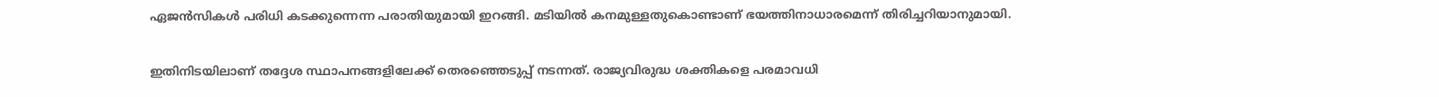ഏജന്‍സികള്‍ പരിധി കടക്കുന്നെന്ന പരാതിയുമായി ഇറങ്ങി. മടിയില്‍ കനമുള്ളതുകൊണ്ടാണ് ഭയത്തിനാധാരമെന്ന് തിരിച്ചറിയാനുമായി.

ഇതിനിടയിലാണ് തദ്ദേശ സ്ഥാപനങ്ങളിലേക്ക് തെരഞ്ഞെടുപ്പ് നടന്നത്. രാജ്യവിരുദ്ധ ശക്തികളെ പരമാവധി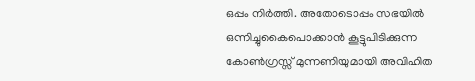ഒപ്പം നിര്‍ത്തി. അതോടൊപ്പം സഭയില്‍ ഒന്നിച്ചുകൈപൊക്കാന്‍ കൂട്ടുപിടിക്കുന്ന കോണ്‍ഗ്രസ്സ് മുന്നണിയുമായി അവിഹിത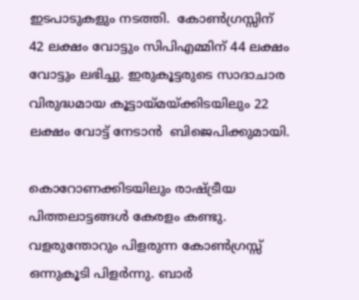ഇടപാടുകളും നടത്തി.  കോണ്‍ഗ്രസ്സിന് 42 ലക്ഷം വോട്ടും സിപിഎമ്മിന് 44 ലക്ഷം വോട്ടും ലഭിച്ചു. ഇരുകൂട്ടരുടെ സാദാചാര വിരുദ്ധമായ കൂട്ടായ്‌മയ്‌ക്കിടയിലും 22 ലക്ഷം വോട്ട് നേടാന്‍  ബിജെപിക്കുമായി.

കൊറോണക്കിടയിലും രാഷ്‌ട്രീയ പിത്തലാട്ടങ്ങള്‍ കേരളം കണ്ടു. വളരുന്തോറും പിളരുന്ന കോണ്‍ഗ്രസ്സ് ഒന്നുകൂടി പിളര്‍ന്നു. ബാര്‍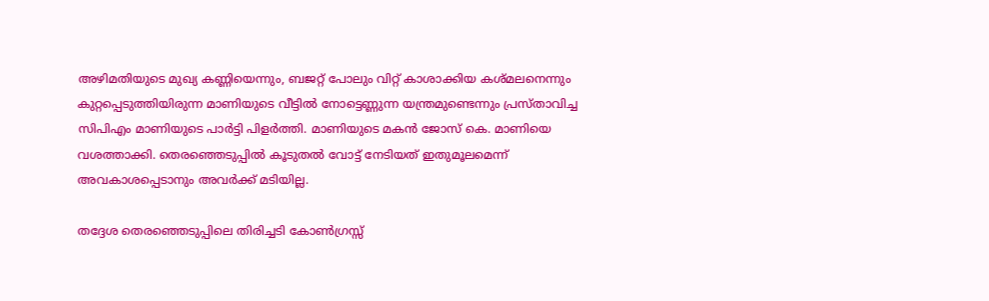അഴിമതിയുടെ മുഖ്യ കണ്ണിയെന്നും, ബജറ്റ് പോലും വിറ്റ് കാശാക്കിയ കശ്മലനെന്നും കുറ്റപ്പെടുത്തിയിരുന്ന മാണിയുടെ വീട്ടില്‍ നോട്ടെണ്ണുന്ന യന്ത്രമുണ്ടെന്നും പ്രസ്താവിച്ച സിപിഎം മാണിയുടെ പാര്‍ട്ടി പിളര്‍ത്തി. മാണിയുടെ മകന്‍ ജോസ് കെ. മാണിയെ വശത്താക്കി. തെരഞ്ഞെടുപ്പില്‍ കൂടുതല്‍ വോട്ട് നേടിയത് ഇതുമൂലമെന്ന് അവകാശപ്പെടാനും അവര്‍ക്ക് മടിയില്ല.

തദ്ദേശ തെരഞ്ഞെടുപ്പിലെ തിരിച്ചടി കോണ്‍ഗ്രസ്സ്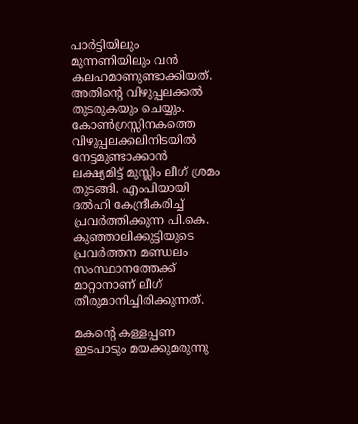പാര്‍ട്ടിയിലും മുന്നണിയിലും വന്‍ കലഹമാണുണ്ടാക്കിയത്. അതിന്റെ വിഴുപ്പലക്കല്‍ തുടരുകയും ചെയ്യും. കോണ്‍ഗ്രസ്സിനകത്തെ വിഴുപ്പലക്കലിനിടയില്‍ നേട്ടമുണ്ടാക്കാന്‍ ലക്ഷ്യമിട്ട് മുസ്ലിം ലീഗ് ശ്രമം തുടങ്ങി. എംപിയായി ദല്‍ഹി കേന്ദ്രീകരിച്ച് പ്രവര്‍ത്തിക്കുന്ന പി.കെ. കുഞ്ഞാലിക്കുട്ടിയുടെ പ്രവര്‍ത്തന മണ്ഡലം സംസ്ഥാനത്തേക്ക് മാറ്റാനാണ് ലീഗ് തീരുമാനിച്ചിരിക്കുന്നത്.

മകന്റെ കള്ളപ്പണ ഇടപാടും മയക്കുമരുന്നു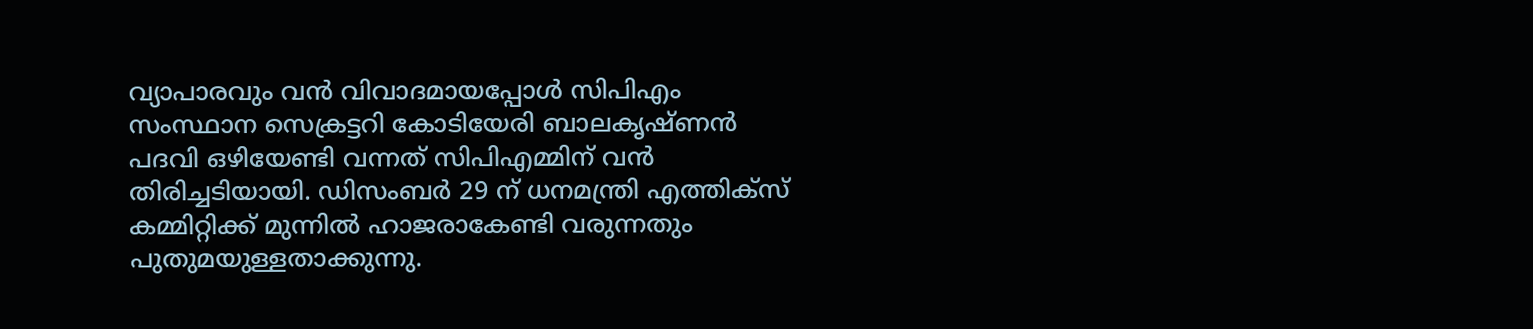വ്യാപാരവും വന്‍ വിവാദമായപ്പോള്‍ സിപിഎം സംസ്ഥാന സെക്രട്ടറി കോടിയേരി ബാലകൃഷ്ണന്‍ പദവി ഒഴിയേണ്ടി വന്നത് സിപിഎമ്മിന് വന്‍ തിരിച്ചടിയായി. ഡിസംബര്‍ 29 ന് ധനമന്ത്രി എത്തിക്‌സ് കമ്മിറ്റിക്ക് മുന്നില്‍ ഹാജരാകേണ്ടി വരുന്നതും പുതുമയുള്ളതാക്കുന്നു.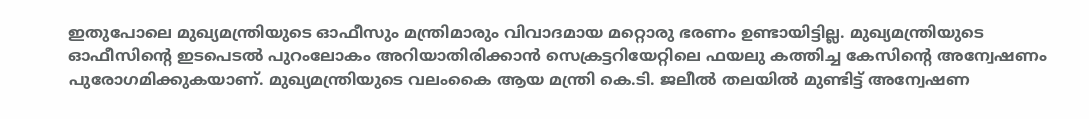ഇതുപോലെ മുഖ്യമന്ത്രിയുടെ ഓഫീസും മന്ത്രിമാരും വിവാദമായ മറ്റൊരു ഭരണം ഉണ്ടായിട്ടില്ല. മുഖ്യമന്ത്രിയുടെ ഓഫീസിന്റെ ഇടപെടല്‍ പുറംലോകം അറിയാതിരിക്കാന്‍ സെക്രട്ടറിയേറ്റിലെ ഫയലു കത്തിച്ച കേസിന്റെ അന്വേഷണം പുരോഗമിക്കുകയാണ്. മുഖ്യമന്ത്രിയുടെ വലംകൈ ആയ മന്ത്രി കെ.ടി. ജലീല്‍ തലയില്‍ മുണ്ടിട്ട് അന്വേഷണ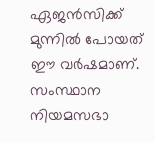ഏജന്‍സിക്ക് മുന്നില്‍ പോയത് ഈ വര്‍ഷമാണ്. സംസ്ഥാന നിയമസഭാ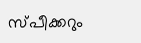സ്പീക്കറും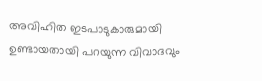അവിഹിത ഇടപാടുകാരുമായി ഉണ്ടായതായി പറയുന്ന വിവാദവും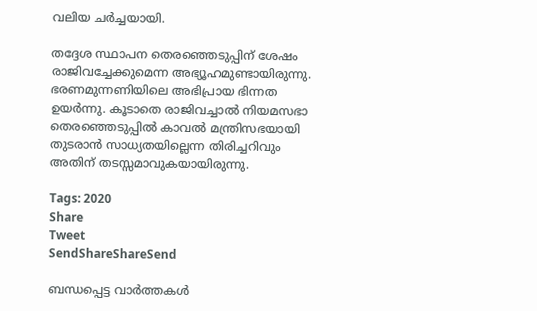വലിയ ചര്‍ച്ചയായി.

തദ്ദേശ സ്ഥാപന തെരഞ്ഞെടുപ്പിന് ശേഷം രാജിവച്ചേക്കുമെന്ന അഭ്യൂഹമുണ്ടായിരുന്നു. ഭരണമുന്നണിയിലെ അഭിപ്രായ ഭിന്നത ഉയര്‍ന്നു. കൂടാതെ രാജിവച്ചാല്‍ നിയമസഭാ തെരഞ്ഞെടുപ്പില്‍ കാവല്‍ മന്ത്രിസഭയായി തുടരാന്‍ സാധ്യതയില്ലെന്ന തിരിച്ചറിവും അതിന് തടസ്സമാവുകയായിരുന്നു.

Tags: 2020
Share
Tweet
SendShareShareSend

ബന്ധപ്പെട്ട വാര്‍ത്തകള്‍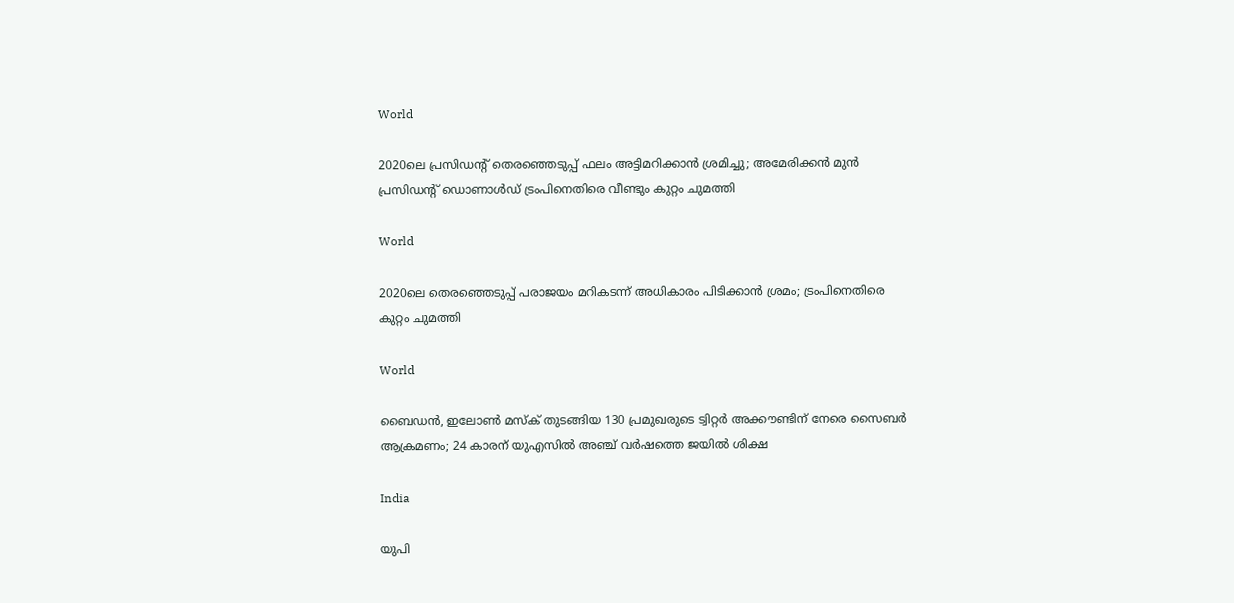World

2020ലെ പ്രസിഡന്റ് തെരഞ്ഞെടുപ്പ് ഫലം അട്ടിമറിക്കാന്‍ ശ്രമിച്ചു; അമേരിക്കന്‍ മുന്‍ പ്രസിഡന്റ് ഡൊണാള്‍ഡ് ട്രംപിനെതിരെ വീണ്ടും കുറ്റം ചുമത്തി

World

2020ലെ തെരഞ്ഞെടുപ്പ് പരാജയം മറികടന്ന് അധികാരം പിടിക്കാന്‍ ശ്രമം; ട്രംപിനെതിരെ കുറ്റം ചുമത്തി

World

ബൈഡന്‍, ഇലോണ്‍ മസ്‌ക് തുടങ്ങിയ 130 പ്രമുഖരുടെ ട്വിറ്റര്‍ അക്കൗണ്ടിന് നേരെ സൈബര്‍ ആക്രമണം; 24 കാരന് യുഎസില്‍ അഞ്ച് വര്‍ഷത്തെ ജയില്‍ ശിക്ഷ

India

യുപി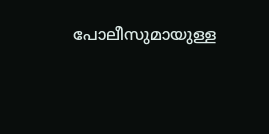പോലീസുമായുള്ള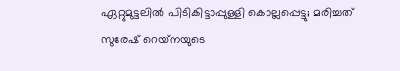ഏറ്റുമുട്ടലില്‍ പിടികിട്ടാപ്പുള്ളി കൊല്ലപ്പെട്ടു; മരിച്ചത് സുരേഷ് റെയ്‌നയുടെ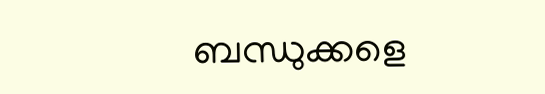ബന്ധുക്കളെ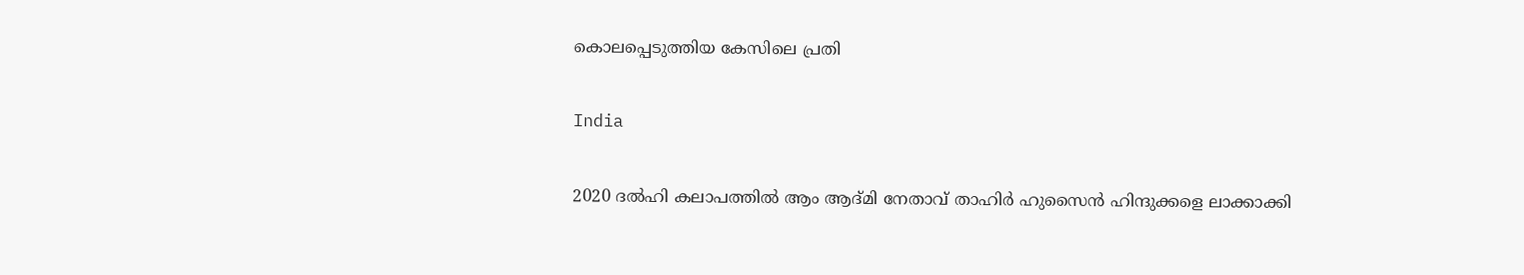കൊലപ്പെടുത്തിയ കേസിലെ പ്രതി

India

2020 ദല്‍ഹി കലാപത്തില്‍ ആം ആദ്മി നേതാവ് താഹിര്‍ ഹുസൈന്‍ ഹിന്ദുക്കളെ ലാക്കാക്കി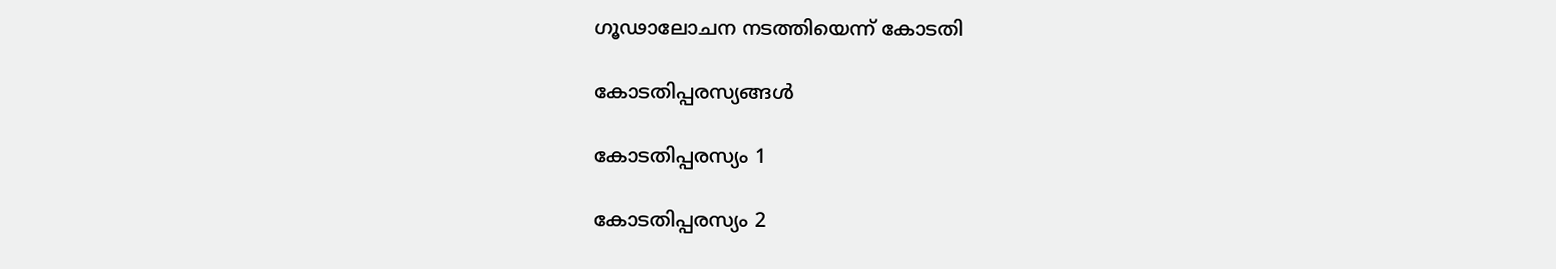ഗൂഢാലോചന നടത്തിയെന്ന് കോടതി

കോടതിപ്പരസ്യങ്ങള്‍

കോടതിപ്പരസ്യം 1

കോടതിപ്പരസ്യം 2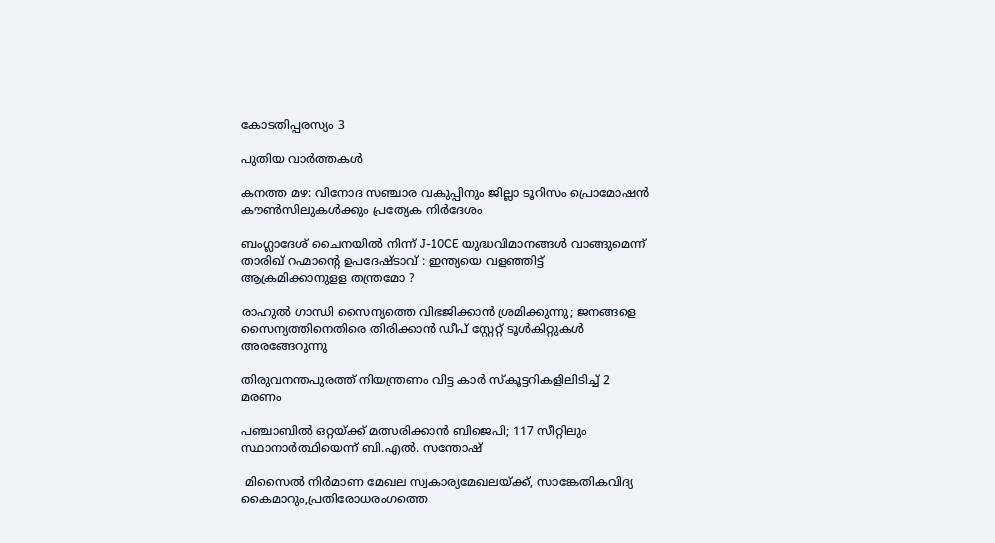കോടതിപ്പരസ്യം 3

പുതിയ വാര്‍ത്തകള്‍

കനത്ത മഴ: വിനോദ സഞ്ചാര വകുപ്പിനും ജില്ലാ ടൂറിസം പ്രൊമോഷന്‍ കൗണ്‍സിലുകള്‍ക്കും പ്രത്യേക നിര്‍ദേശം

ബംഗ്ലാദേശ് ചൈനയിൽ നിന്ന് J-10CE യുദ്ധവിമാനങ്ങൾ വാങ്ങുമെന്ന് താരിഖ് റഹ്മാന്റെ ഉപദേഷ്ടാവ് : ഇന്ത്യയെ വളഞ്ഞിട്ട് ആക്രമിക്കാനുളള തന്ത്രമോ ?

രാഹുല്‍ ഗാന്ധി സൈന്യത്തെ വിഭജിക്കാന്‍ ശ്രമിക്കുന്നു; ജനങ്ങളെ സൈന്യത്തിനെതിരെ തിരിക്കാന്‍ ഡീപ് സ്റ്റേറ്റ് ടൂള്‍കിറ്റുകള്‍ അരങ്ങേറുന്നു

തിരുവനന്തപുരത്ത് നിയന്ത്രണം വിട്ട കാര്‍ സ്‌കൂട്ടറികളിലിടിച്ച് 2 മരണം

പഞ്ചാബിൽ ഒറ്റയ്‌ക്ക് മത്സരിക്കാൻ ബിജെപി; 117 സീറ്റിലും സ്ഥാനാർത്ഥിയെന്ന് ബി.എൽ. സന്തോഷ്

 മിസൈല്‍ നിര്‍മാണ മേഖല സ്വകാര്യമേഖലയ്‌ക്ക്, സാങ്കേതികവിദ്യ കൈമാറും,പ്രതിരോധരംഗത്തെ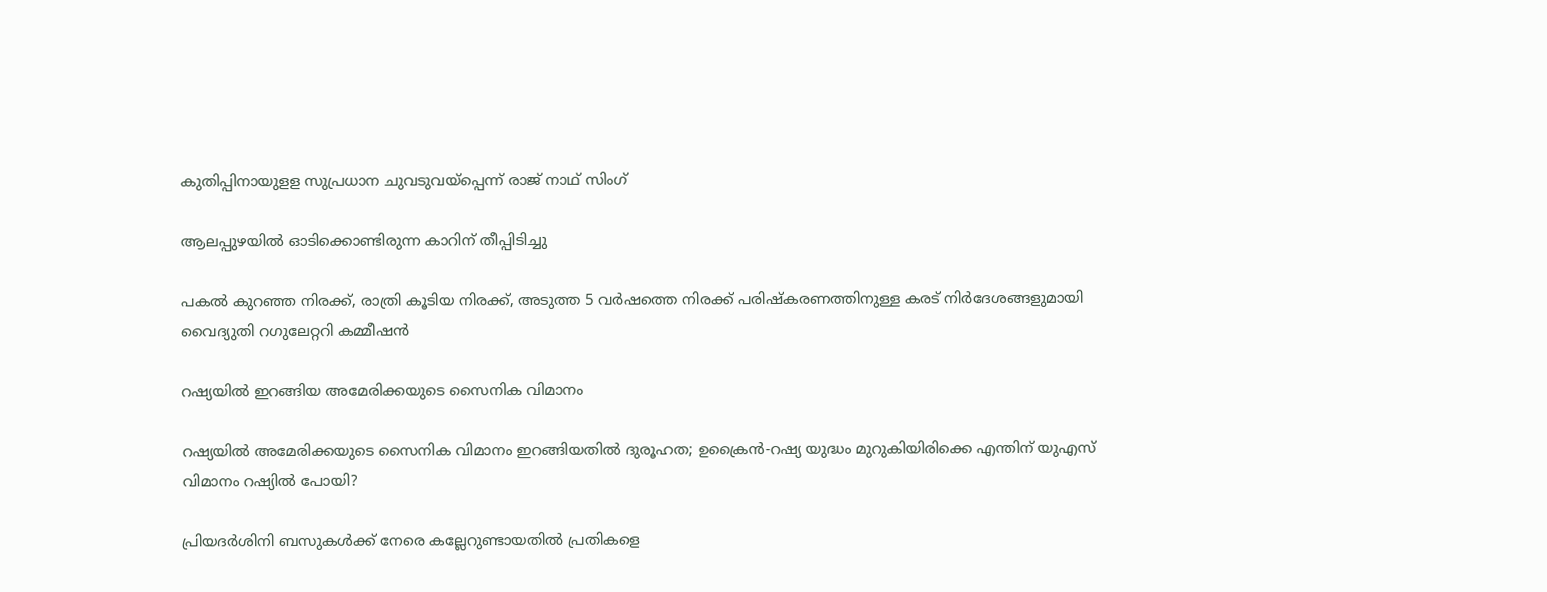കുതിപ്പിനായുളള സുപ്രധാന ചുവടുവയ്‌പ്പെന്ന് രാജ് നാഥ് സിംഗ്

ആലപ്പുഴയില്‍ ഓടിക്കൊണ്ടിരുന്ന കാറിന് തീപ്പിടിച്ചു

പകല്‍ കുറഞ്ഞ നിരക്ക്, രാത്രി കൂടിയ നിരക്ക്, അടുത്ത 5 വര്‍ഷത്തെ നിരക്ക് പരിഷ്‌കരണത്തിനുള്ള കരട് നിര്‍ദേശങ്ങളുമായി വൈദ്യുതി റഗുലേറ്ററി കമ്മീഷന്‍

റഷ്യയില്‍ ഇറങ്ങിയ അമേരിക്കയുടെ സൈനിക വിമാനം

റഷ്യയിൽ അമേരിക്കയുടെ സൈനിക വിമാനം ഇറങ്ങിയതില്‍ ദുരൂഹത; ഉക്രൈന്‍-റഷ്യ യുദ്ധം മുറുകിയിരിക്കെ എന്തിന് യുഎസ് വിമാനം റഷ്യില്‍ പോയി?

പ്രിയദര്‍ശിനി ബസുകള്‍ക്ക് നേരെ കല്ലേറുണ്ടായതില്‍ പ്രതികളെ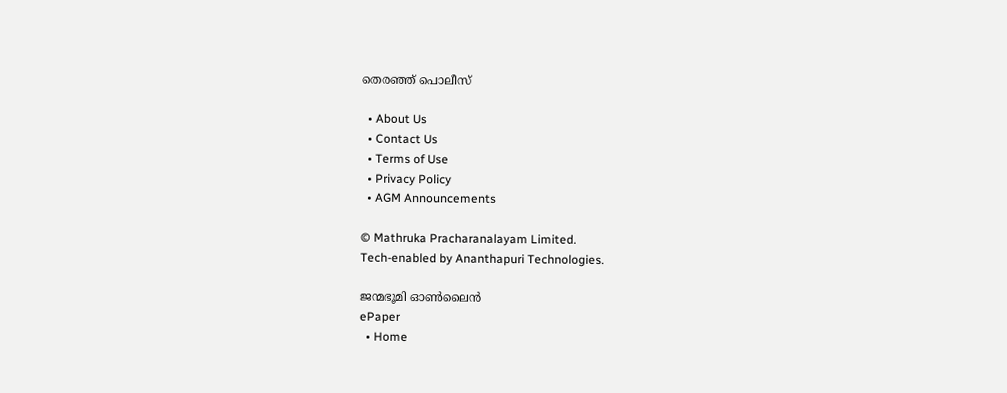തെരഞ്ഞ് പൊലീസ്

  • About Us
  • Contact Us
  • Terms of Use
  • Privacy Policy
  • AGM Announcements

© Mathruka Pracharanalayam Limited.
Tech-enabled by Ananthapuri Technologies.

ജന്മഭൂമി ഓണ്‍ലൈന്‍
ePaper
  • Home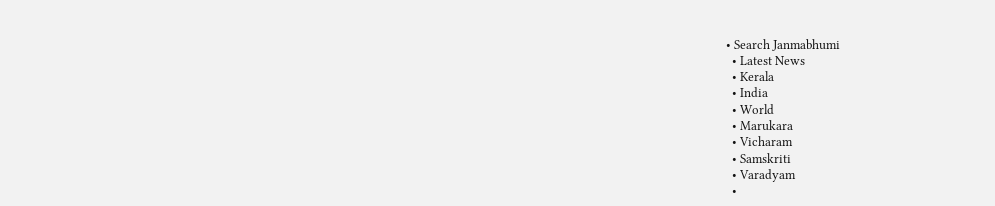• Search Janmabhumi
  • Latest News
  • Kerala
  • India
  • World
  • Marukara
  • Vicharam
  • Samskriti
  • Varadyam
  •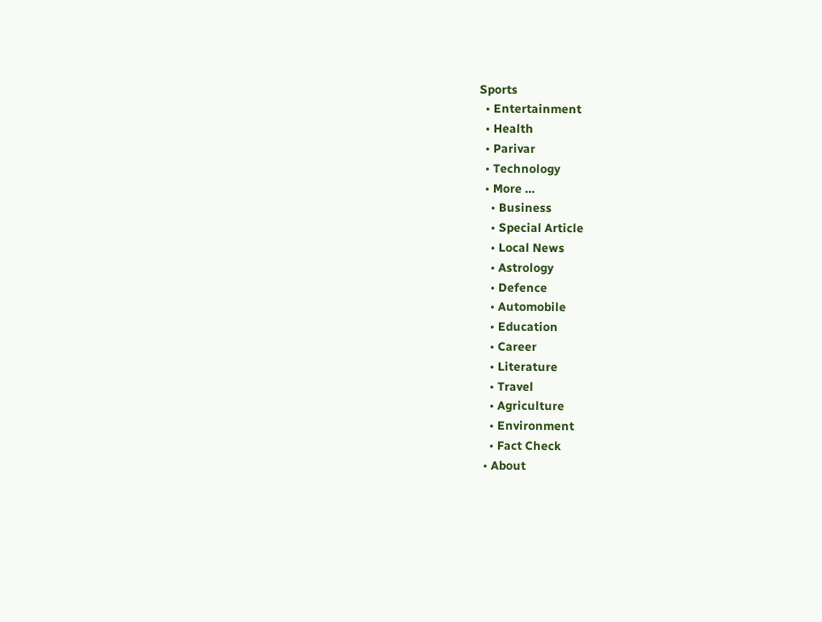Sports
  • Entertainment
  • Health
  • Parivar
  • Technology
  • More …
    • Business
    • Special Article
    • Local News
    • Astrology
    • Defence
    • Automobile
    • Education
    • Career
    • Literature
    • Travel
    • Agriculture
    • Environment
    • Fact Check
  • About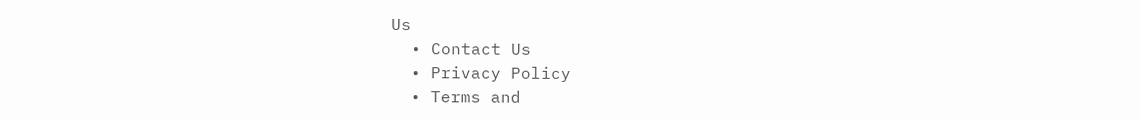Us
  • Contact Us
  • Privacy Policy
  • Terms and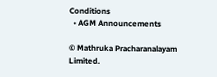Conditions
  • AGM Announcements

© Mathruka Pracharanalayam Limited.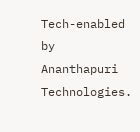Tech-enabled by Ananthapuri Technologies.